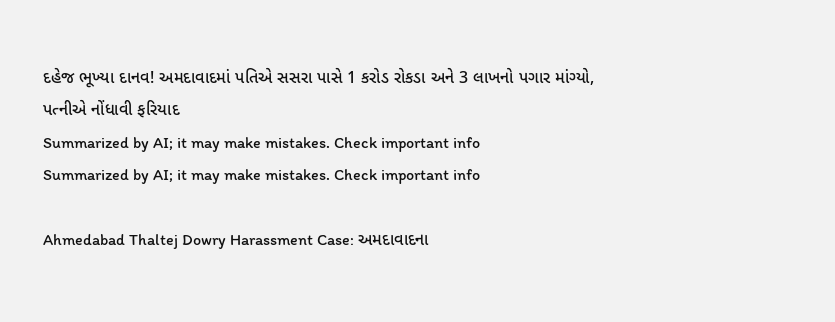દહેજ ભૂખ્યા દાનવ! અમદાવાદમાં પતિએ સસરા પાસે 1 કરોડ રોકડા અને 3 લાખનો પગાર માંગ્યો, પત્નીએ નોંધાવી ફરિયાદ
Summarized by AI; it may make mistakes. Check important info
Summarized by AI; it may make mistakes. Check important info

Ahmedabad Thaltej Dowry Harassment Case: અમદાવાદના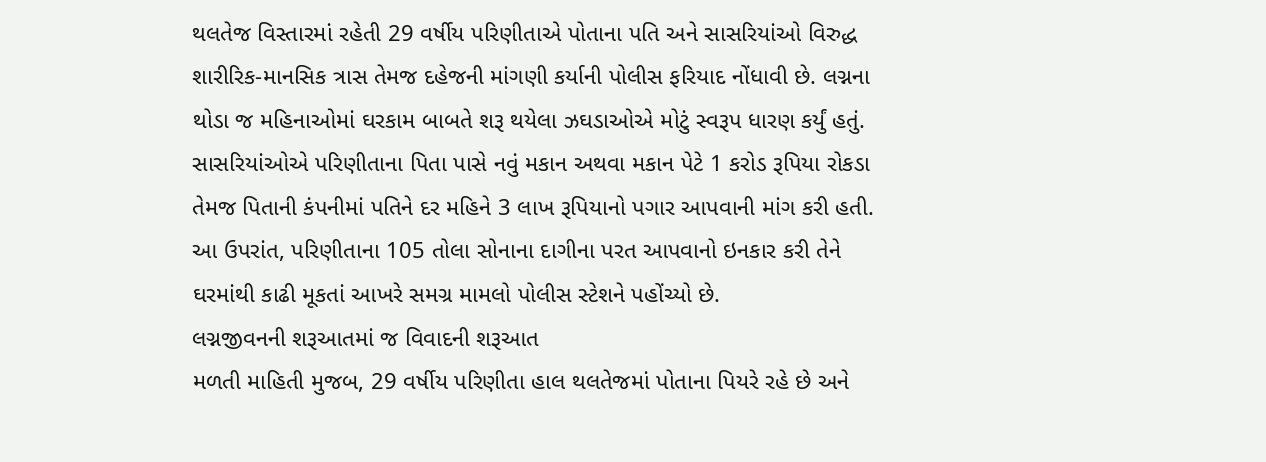થલતેજ વિસ્તારમાં રહેતી 29 વર્ષીય પરિણીતાએ પોતાના પતિ અને સાસરિયાંઓ વિરુદ્ધ શારીરિક-માનસિક ત્રાસ તેમજ દહેજની માંગણી કર્યાની પોલીસ ફરિયાદ નોંધાવી છે. લગ્નના થોડા જ મહિનાઓમાં ઘરકામ બાબતે શરૂ થયેલા ઝઘડાઓએ મોટું સ્વરૂપ ધારણ કર્યું હતું. સાસરિયાંઓએ પરિણીતાના પિતા પાસે નવું મકાન અથવા મકાન પેટે 1 કરોડ રૂપિયા રોકડા તેમજ પિતાની કંપનીમાં પતિને દર મહિને 3 લાખ રૂપિયાનો પગાર આપવાની માંગ કરી હતી. આ ઉપરાંત, પરિણીતાના 105 તોલા સોનાના દાગીના પરત આપવાનો ઇનકાર કરી તેને ઘરમાંથી કાઢી મૂકતાં આખરે સમગ્ર મામલો પોલીસ સ્ટેશને પહોંચ્યો છે.
લગ્નજીવનની શરૂઆતમાં જ વિવાદની શરૂઆત
મળતી માહિતી મુજબ, 29 વર્ષીય પરિણીતા હાલ થલતેજમાં પોતાના પિયરે રહે છે અને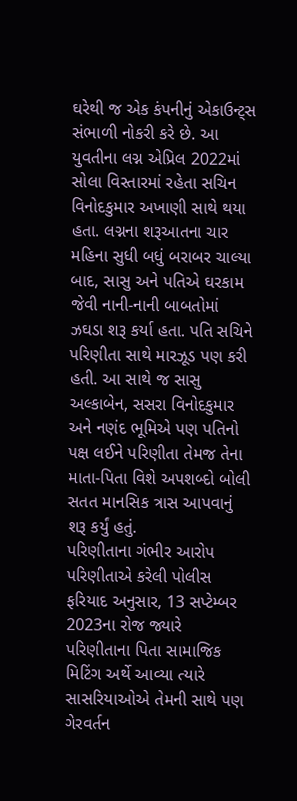ઘરેથી જ એક કંપનીનું એકાઉન્ટ્સ સંભાળી નોકરી કરે છે. આ યુવતીના લગ્ન એપ્રિલ 2022માં સોલા વિસ્તારમાં રહેતા સચિન વિનોદકુમાર અખાણી સાથે થયા હતા. લગ્નના શરૂઆતના ચાર મહિના સુધી બધું બરાબર ચાલ્યા બાદ, સાસુ અને પતિએ ઘરકામ જેવી નાની-નાની બાબતોમાં ઝઘડા શરૂ કર્યા હતા. પતિ સચિને પરિણીતા સાથે મારઝૂડ પણ કરી હતી. આ સાથે જ સાસુ અલ્કાબેન, સસરા વિનોદકુમાર અને નણંદ ભૂમિએ પણ પતિનો પક્ષ લઈને પરિણીતા તેમજ તેના માતા-પિતા વિશે અપશબ્દો બોલી સતત માનસિક ત્રાસ આપવાનું શરૂ કર્યું હતું.
પરિણીતાના ગંભીર આરોપ
પરિણીતાએ કરેલી પોલીસ ફરિયાદ અનુસાર, 13 સપ્ટેમ્બર 2023ના રોજ જ્યારે પરિણીતાના પિતા સામાજિક મિટિંગ અર્થે આવ્યા ત્યારે સાસરિયાઓએ તેમની સાથે પણ ગેરવર્તન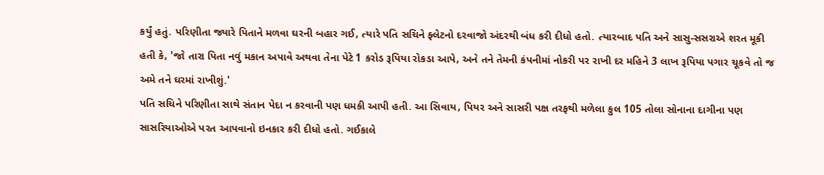કર્યું હતું. પરિણીતા જ્યારે પિતાને મળવા ઘરની બહાર ગઈ, ત્યારે પતિ સચિને ફ્લેટનો દરવાજો અંદરથી બંધ કરી દીધો હતો. ત્યારબાદ પતિ અને સાસુ-સસરાએ શરત મૂકી હતી કે, 'જો તારા પિતા નવું મકાન અપાવે અથવા તેના પેટે 1 કરોડ રૂપિયા રોકડા આપે, અને તને તેમની કંપનીમાં નોકરી પર રાખી દર મહિને 3 લાખ રૂપિયા પગાર ચૂકવે તો જ અમે તને ઘરમાં રાખીશું.'
પતિ સચિને પરિણીતા સાથે સંતાન પેદા ન કરવાની પણ ધમકી આપી હતી. આ સિવાય, પિયર અને સાસરી પક્ષ તરફથી મળેલા કુલ 105 તોલા સોનાના દાગીના પણ સાસરિયાઓએ પરત આપવાનો ઇનકાર કરી દીધો હતો. ગઈકાલે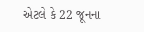એટલે કે 22 જૂનના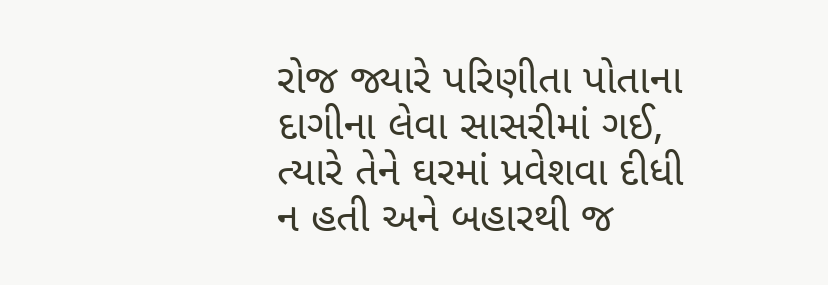રોજ જ્યારે પરિણીતા પોતાના દાગીના લેવા સાસરીમાં ગઈ, ત્યારે તેને ઘરમાં પ્રવેશવા દીધી ન હતી અને બહારથી જ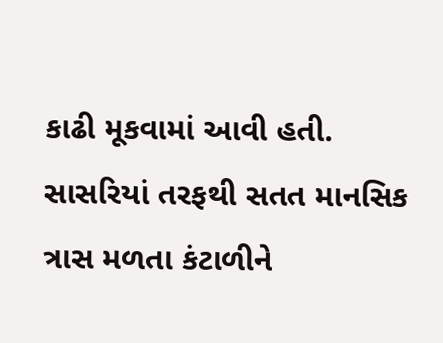કાઢી મૂકવામાં આવી હતી. સાસરિયાં તરફથી સતત માનસિક ત્રાસ મળતા કંટાળીને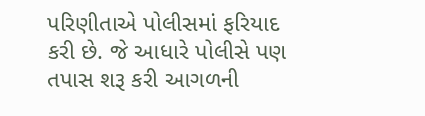પરિણીતાએ પોલીસમાં ફરિયાદ કરી છે. જે આધારે પોલીસે પણ તપાસ શરૂ કરી આગળની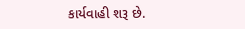કાર્યવાહી શરૂ છે.